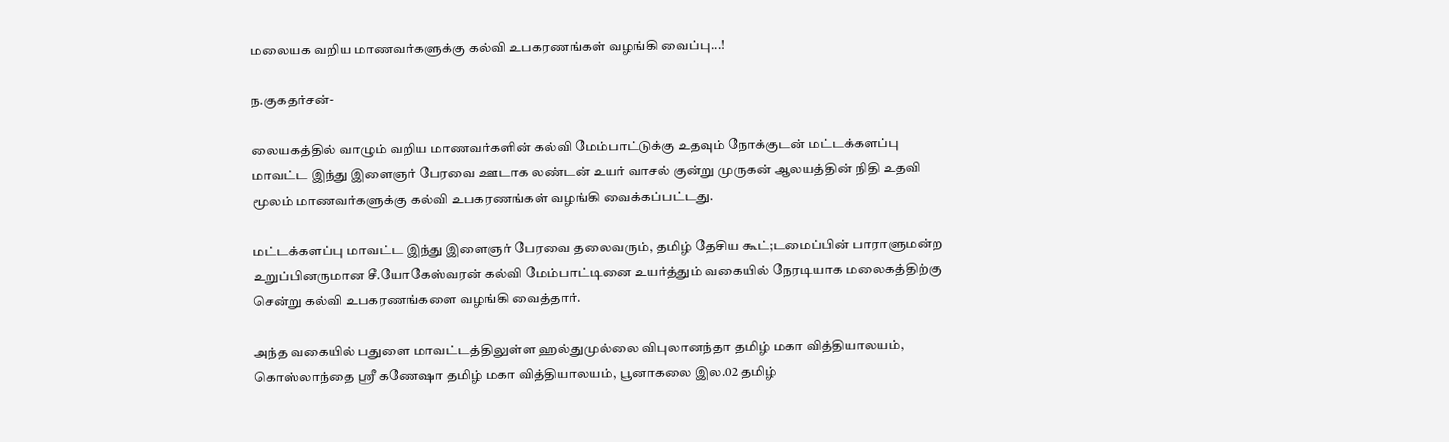மலையக வறிய மாணவர்களுக்கு கல்வி உபகரணங்கள் வழங்கி வைப்பு...!

ந.குகதர்சன்-

லையகத்தில் வாழும் வறிய மாணவர்களின் கல்வி மேம்பாட்டுக்கு உதவும் நோக்குடன் மட்டக்களப்பு மாவட்ட இந்து இளைஞர் பேரவை ஊடாக லண்டன் உயர் வாசல் குன்று முருகன் ஆலயத்தின் நிதி உதவி மூலம் மாணவர்களுக்கு கல்வி உபகரணங்கள் வழங்கி வைக்கப்பட்டது.

மட்டக்களப்பு மாவட்ட இந்து இளைஞர் பேரவை தலைவரும், தமிழ் தேசிய கூட்;டமைப்பின் பாராளுமன்ற உறுப்பினருமான சீ.யோகேஸ்வரன் கல்வி மேம்பாட்டினை உயர்த்தும் வகையில் நேரடியாக மலைகத்திற்கு சென்று கல்வி உபகரணங்களை வழங்கி வைத்தார்.

அந்த வகையில் பதுளை மாவட்டத்திலுள்ள ஹல்துமுல்லை விபுலானந்தா தமிழ் மகா வித்தியாலயம், கொஸ்லாந்தை ஸ்ரீ கணேஷா தமிழ் மகா வித்தியாலயம், பூனாகலை இல.02 தமிழ்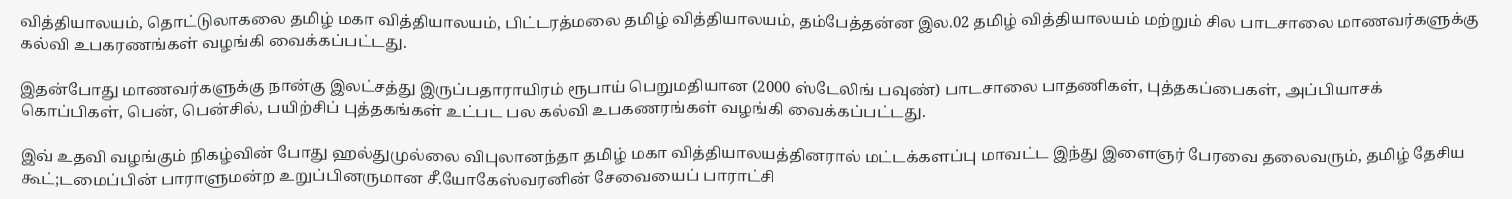வித்தியாலயம், தொட்டுலாகலை தமிழ் மகா வித்தியாலயம், பிட்டரத்மலை தமிழ் வித்தியாலயம், தம்பேத்தன்ன இல.02 தமிழ் வித்தியாலயம் மற்றும் சில பாடசாலை மாணவர்களுக்கு கல்வி உபகரணங்கள் வழங்கி வைக்கப்பட்டது.

இதன்போது மாணவர்களுக்கு நான்கு இலட்சத்து இருப்பதாராயிரம் ரூபாய் பெறுமதியான (2000 ஸ்டேலிங் பவுண்) பாடசாலை பாதணிகள், புத்தகப்பைகள், அப்பியாசக் கொப்பிகள், பென், பென்சில், பயிற்சிப் புத்தகங்கள் உட்பட பல கல்வி உபகணரங்கள் வழங்கி வைக்கப்பட்டது.

இவ் உதவி வழங்கும் நிகழ்வின் போது ஹல்துமுல்லை விபுலானந்தா தமிழ் மகா வித்தியாலயத்தினரால் மட்டக்களப்பு மாவட்ட இந்து இளைஞர் பேரவை தலைவரும், தமிழ் தேசிய கூட்;டமைப்பின் பாராளுமன்ற உறுப்பினருமான சீ.யோகேஸ்வரனின் சேவையைப் பாராட்சி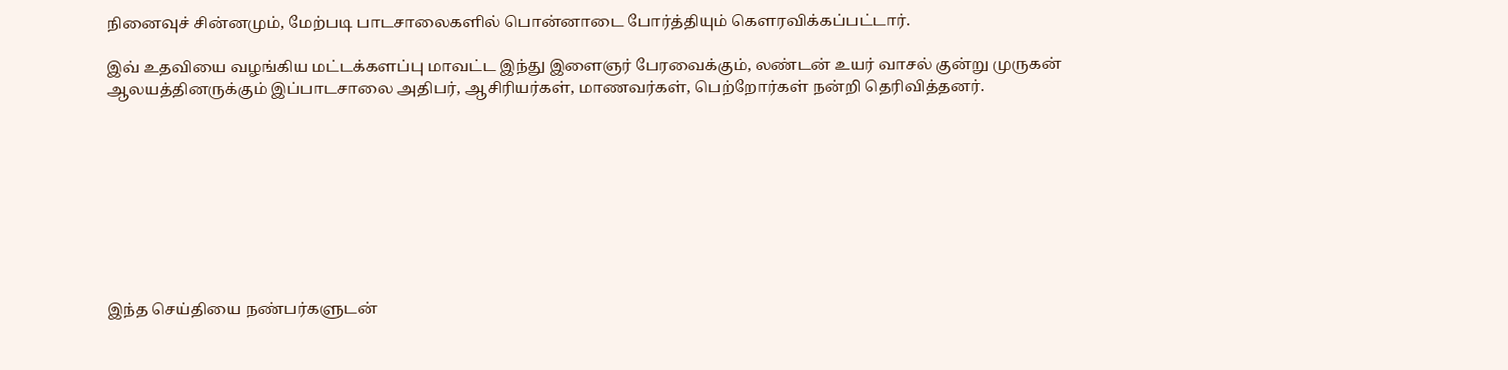நினைவுச் சின்னமும், மேற்படி பாடசாலைகளில் பொன்னாடை போர்த்தியும் கௌரவிக்கப்பட்டார்.

இவ் உதவியை வழங்கிய மட்டக்களப்பு மாவட்ட இந்து இளைஞர் பேரவைக்கும், லண்டன் உயர் வாசல் குன்று முருகன் ஆலயத்தினருக்கும் இப்பாடசாலை அதிபர், ஆசிரியர்கள், மாணவர்கள், பெற்றோர்கள் நன்றி தெரிவித்தனர்.









இந்த செய்தியை நண்பர்களுடன்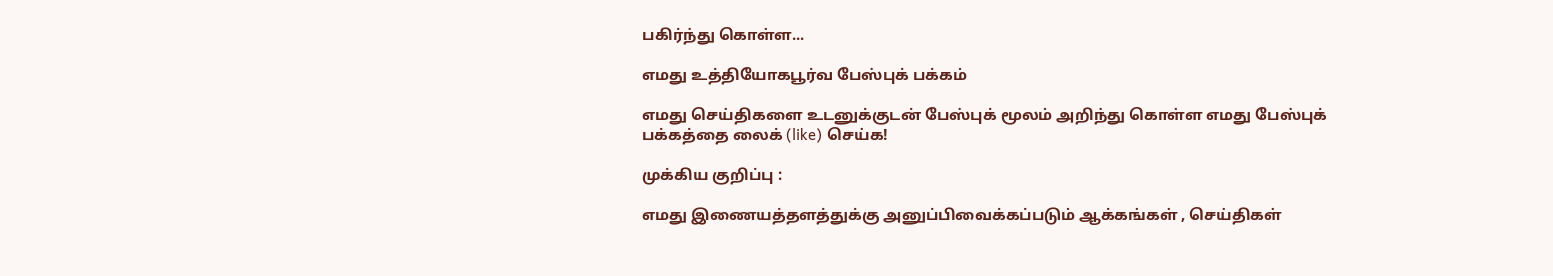பகிர்ந்து கொள்ள...

எமது உத்தியோகபூர்வ பேஸ்புக் பக்கம்

எமது செய்திகளை உடனுக்குடன் பேஸ்புக் மூலம் அறிந்து கொள்ள எமது பேஸ்புக் பக்கத்தை லைக் (like) செய்க!

முக்கிய குறிப்பு :

எமது இணையத்தளத்துக்கு அனுப்பிவைக்கப்படும் ஆக்கங்கள் , செய்திகள்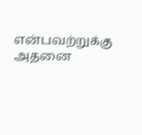என்பவற்றுக்கு அதனை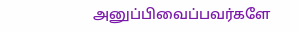அனுப்பிவைப்பவர்களே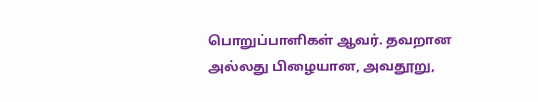பொறுப்பாளிகள் ஆவர். தவறான அல்லது பிழையான, அவதூறு,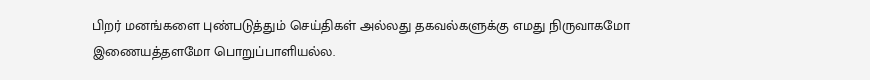பிறர் மனங்களை புண்படுத்தும் செய்திகள் அல்லது தகவல்களுக்கு எமது நிருவாகமோ இணையத்தளமோ பொறுப்பாளியல்ல.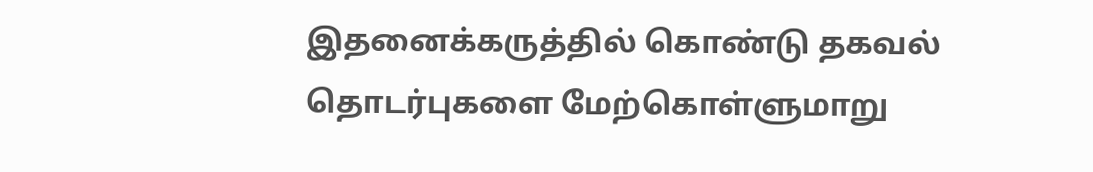இதனைக்கருத்தில் கொண்டு தகவல் தொடர்புகளை மேற்கொள்ளுமாறு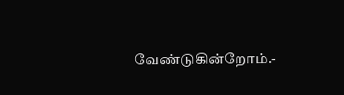வேண்டுகின்றோம்.-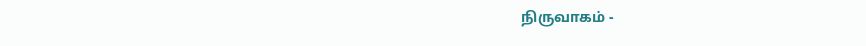நிருவாகம் -